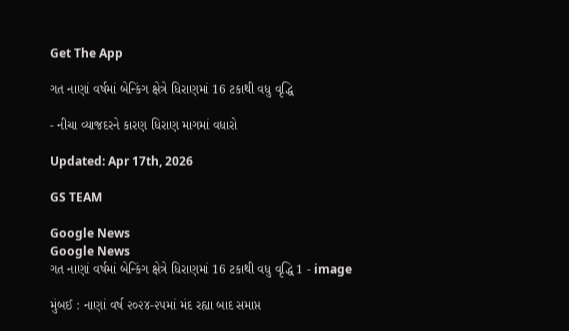Get The App

ગત નાણાં વર્ષમાં બેન્કિંગ ક્ષેત્રે ધિરાણમાં 16 ટકાથી વધુ વૃદ્ધિ

- નીચા વ્યાજદરને કારણ ધિરાણ માગમાં વધારો

Updated: Apr 17th, 2026

GS TEAM

Google News
Google News
ગત નાણાં વર્ષમાં બેન્કિંગ ક્ષેત્રે ધિરાણમાં 16 ટકાથી વધુ વૃદ્ધિ 1 - image

મુંબઈ : નાણાં વર્ષ ૨૦૨૪-૨૫માં મંદ રહ્યા બાદ સમાપ્ત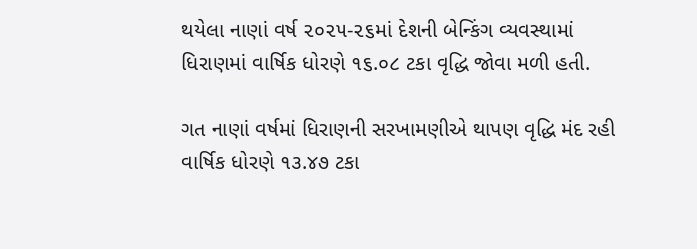થયેલા નાણાં વર્ષ ૨૦૨૫-૨૬માં દેશની બેન્કિંગ વ્યવસ્થામાં ધિરાણમાં વાર્ષિક ધોરણે ૧૬.૦૮ ટકા વૃદ્ધિ જોવા મળી હતી.

ગત નાણાં વર્ષમાં ધિરાણની સરખામણીએ થાપણ વૃદ્ધિ મંદ રહી વાર્ષિક ધોરણે ૧૩.૪૭ ટકા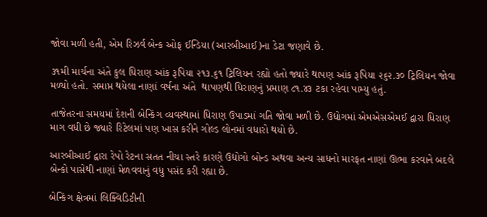જોવા મળી હતી, એમ રિઝર્વ બેન્ક ઓફ ઈન્ડિયા (આરબીઆઈ)ના ડેટા જણાવે છે.

૩૧મી માર્ચના અંતે કુલ ધિરાણ આંક રૂપિયા ૨૧૩.૬૧ ટ્રિલિયન રહ્યો હતો જ્યારે થાપણ આંક રૂપિયા ૨૬૨.૩૦ ટ્રિલિયન જોવા મળ્યો હતો. સમાપ્ત થયેલા નાણાં વર્ષના અંતે  થાપણથી ધિરાણનું પ્રમાણ ૮૧.૪૩ ટકા રહેવા પામ્યુ હતું.

તાજેતરના સમયમાં દેશની બેન્કિંગ વ્યવસ્થામાં ધિરાણ ઉપાડમાં ગતિ જોવા મળી છે. ઉદ્યોગમાં એમએસએમઈ દ્વારા ધિરાણ માગ વધી છે જ્યારે રિટેલમાં પણ ખાસ કરીને ગોલ્ડ લોનમાં વધારો થયો છે.

આરબીઆઈ દ્વારા રેપો રેટના સતત નીચા સ્તરે કારણે ઉદ્યોગો બોન્ડ અથવા અન્ય સાધનો મારફત નાણાં ઊભા કરવાને બદલે બેન્કો પાસેથી નાણાં મેળવવાનું વધુ પસંદ કરી રહ્યા છે.

બેન્કિંગ ક્ષેત્રમાં લિક્વિડિટીની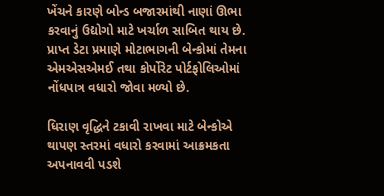ખેંચને કારણે બોન્ડ બજારમાંથી નાણાં ઊભા કરવાનું ઉદ્યોગો માટે ખર્ચાળ સાબિત થાય છે. પ્રાપ્ત ડેટા પ્રમાણે મોટાભાગની બેન્કોમાં તેમના એમએસએમઈ તથા કોર્પોરેટ પોર્ટફોલિઓમાં નોંધપાત્ર વધારો જોવા મળ્યો છે.

ધિરાણ વૃદ્ધિને ટકાવી રાખવા માટે બેન્કોએ થાપણ સ્તરમાં વધારો કરવામાં આક્રમકતા અપનાવવી પડશે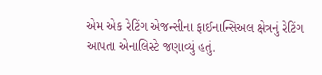એમ એક રેટિંગ એજન્સીના ફાઈનાન્સિઅલ ક્ષેત્રનું રેટિંગ આપતા એનાલિસ્ટે જણાવ્યું હતું.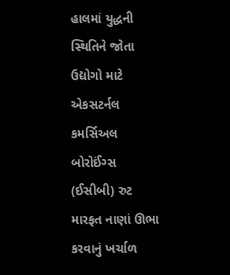હાલમાં યુદ્ધની સ્થિતિને જોતા ઉદ્યોગો માટે એકસટર્નલ કમર્સિઅલ બોરોઈંગ્સ (ઈસીબી) રુટ મારફત નાણાં ઊભા કરવાનું ખર્ચાળ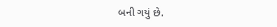બની ગયું છે.